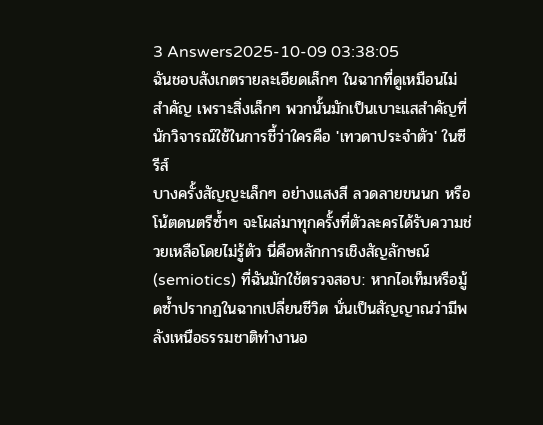3 Answers2025-10-09 03:38:05
ฉันชอบสังเกตรายละเอียดเล็กๆ ในฉากที่ดูเหมือนไม่สำคัญ เพราะสิ่งเล็กๆ พวกนั้นมักเป็นเบาะแสสำคัญที่นักวิจารณ์ใช้ในการชี้ว่าใครคือ 'เทวดาประจำตัว' ในซีรีส์
บางครั้งสัญญะเล็กๆ อย่างแสงสี ลวดลายขนนก หรือโน้ตดนตรีซ้ำๆ จะโผล่มาทุกครั้งที่ตัวละครได้รับความช่วยเหลือโดยไม่รู้ตัว นี่คือหลักการเชิงสัญลักษณ์ (semiotics) ที่ฉันมักใช้ตรวจสอบ: หากไอเท็มหรือมู้ดซ้ำปรากฏในฉากเปลี่ยนชีวิต นั่นเป็นสัญญาณว่ามีพลังเหนือธรรมชาติทำงานอ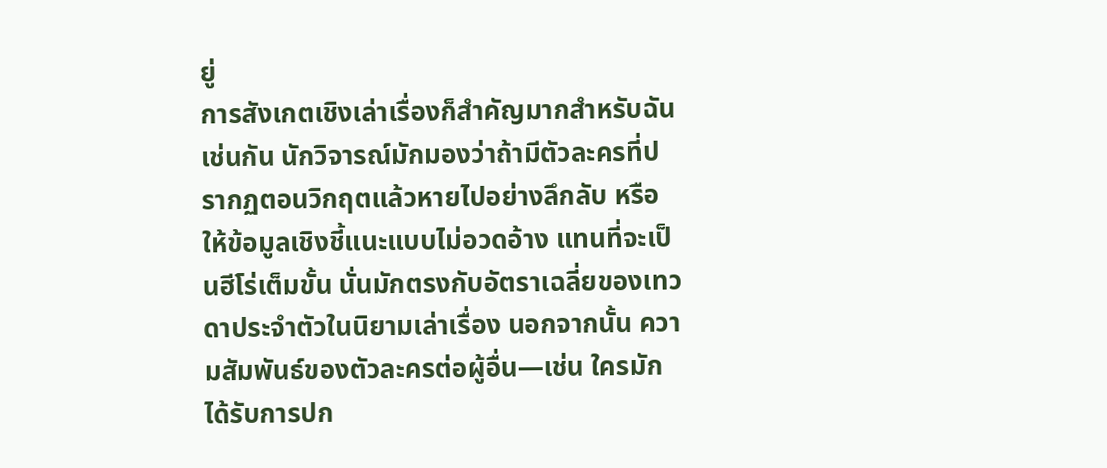ยู่
การสังเกตเชิงเล่าเรื่องก็สำคัญมากสำหรับฉันเช่นกัน นักวิจารณ์มักมองว่าถ้ามีตัวละครที่ปรากฏตอนวิกฤตแล้วหายไปอย่างลึกลับ หรือให้ข้อมูลเชิงชี้แนะแบบไม่อวดอ้าง แทนที่จะเป็นฮีโร่เต็มขั้น นั่นมักตรงกับอัตราเฉลี่ยของเทวดาประจำตัวในนิยามเล่าเรื่อง นอกจากนั้น ความสัมพันธ์ของตัวละครต่อผู้อื่น—เช่น ใครมักได้รับการปก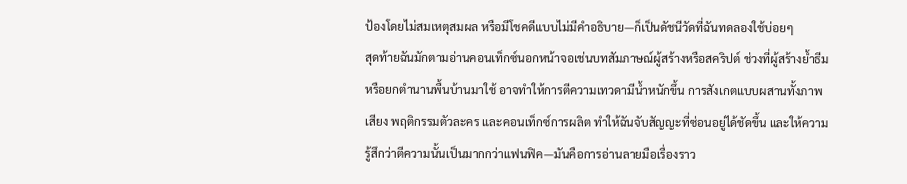ป้องโดยไม่สมเหตุสมผล หรือมีโชคดีแบบไม่มีคำอธิบาย—ก็เป็นดัชนีวัดที่ฉันทดลองใช้บ่อยๆ
สุดท้ายฉันมักตามอ่านคอนเท็กซ์นอกหน้าจอเช่นบทสัมภาษณ์ผู้สร้างหรือสคริปต์ ช่วงที่ผู้สร้างย้ำธีมหรือยกตำนานพื้นบ้านมาใช้ อาจทำให้การตีความเทวดามีน้ำหนักขึ้น การสังเกตแบบผสานทั้งภาพ เสียง พฤติกรรมตัวละคร และคอนเท็กซ์การผลิต ทำให้ฉันจับสัญญะที่ซ่อนอยู่ได้ชัดขึ้น และให้ความรู้สึกว่าตีความนั้นเป็นมากกว่าแฟนฟิค—มันคือการอ่านลายมือเรื่องราว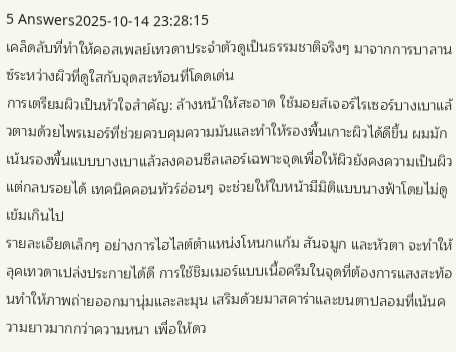5 Answers2025-10-14 23:28:15
เคล็ดลับที่ทำให้คอสเพลย์เทวดาประจำตัวดูเป็นธรรมชาติจริงๆ มาจากการบาลานซ์ระหว่างผิวที่ดูใสกับจุดสะท้อนที่โดดเด่น
การเตรียมผิวเป็นหัวใจสำคัญ: ล้างหน้าให้สะอาด ใช้มอยส์เจอร์ไรเซอร์บางเบาแล้วตามด้วยไพรเมอร์ที่ช่วยควบคุมความมันและทำให้รองพื้นเกาะผิวได้ดีขึ้น ผมมักเน้นรองพื้นแบบบางเบาแล้วลงคอนซีลเลอร์เฉพาะจุดเพื่อให้ผิวยังคงความเป็นผิวแต่กลบรอยได้ เทคนิคคอนทัวร์อ่อนๆ จะช่วยให้ใบหน้ามีมิติแบบนางฟ้าโดยไม่ดูเข้มเกินไป
รายละเอียดเล็กๆ อย่างการไฮไลต์ตำแหน่งโหนกแก้ม สันจมูก และหัวตา จะทำให้ลุคเทวดาเปล่งประกายได้ดี การใช้ชิมเมอร์แบบเนื้อครีมในจุดที่ต้องการแสงสะท้อนทำให้ภาพถ่ายออกมานุ่มและละมุน เสริมด้วยมาสคาร่าและขนตาปลอมที่เน้นความยาวมากกว่าความหนา เพื่อให้ดว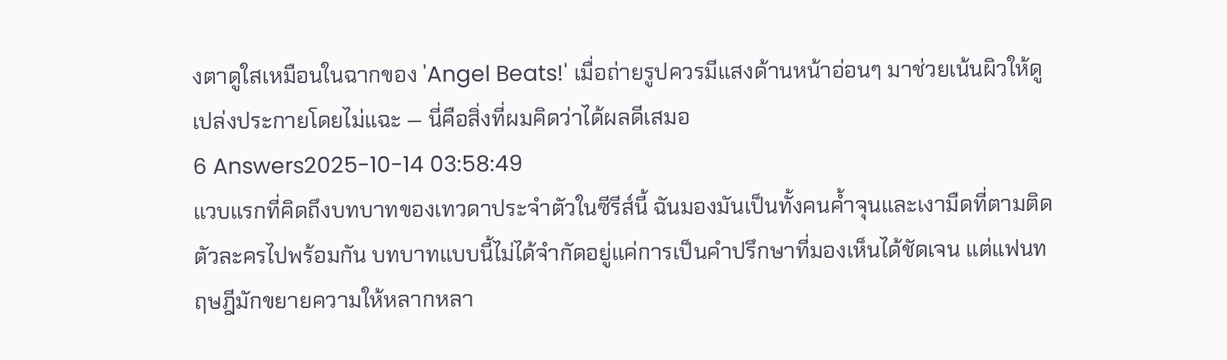งตาดูใสเหมือนในฉากของ 'Angel Beats!' เมื่อถ่ายรูปควรมีแสงด้านหน้าอ่อนๆ มาช่วยเน้นผิวให้ดูเปล่งประกายโดยไม่แฉะ — นี่คือสิ่งที่ผมคิดว่าได้ผลดีเสมอ
6 Answers2025-10-14 03:58:49
แวบแรกที่คิดถึงบทบาทของเทวดาประจำตัวในซีรีส์นี้ ฉันมองมันเป็นทั้งคนค้ำจุนและเงามืดที่ตามติดตัวละครไปพร้อมกัน บทบาทแบบนี้ไม่ได้จำกัดอยู่แค่การเป็นคำปรึกษาที่มองเห็นได้ชัดเจน แต่แฟนทฤษฎีมักขยายความให้หลากหลา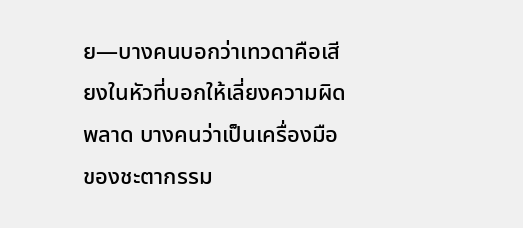ย—บางคนบอกว่าเทวดาคือเสียงในหัวที่บอกให้เลี่ยงความผิดพลาด บางคนว่าเป็นเครื่องมือของชะตากรรม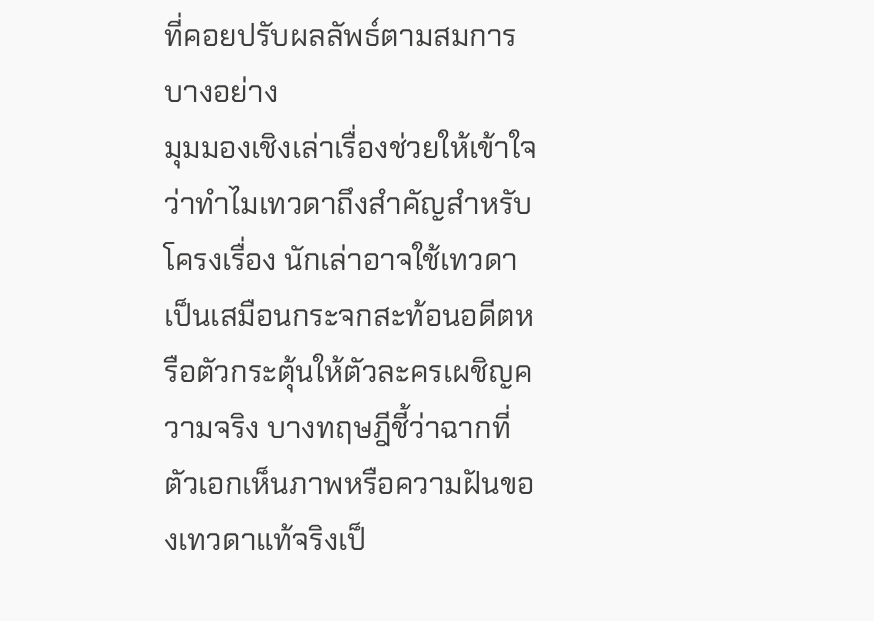ที่คอยปรับผลลัพธ์ตามสมการบางอย่าง
มุมมองเชิงเล่าเรื่องช่วยให้เข้าใจว่าทำไมเทวดาถึงสำคัญสำหรับโครงเรื่อง นักเล่าอาจใช้เทวดาเป็นเสมือนกระจกสะท้อนอดีตหรือตัวกระตุ้นให้ตัวละครเผชิญความจริง บางทฤษฎีชี้ว่าฉากที่ตัวเอกเห็นภาพหรือความฝันของเทวดาแท้จริงเป็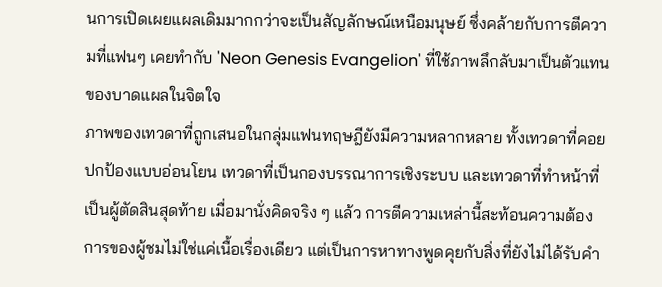นการเปิดเผยแผลเดิมมากกว่าจะเป็นสัญลักษณ์เหนือมนุษย์ ซึ่งคล้ายกับการตีความที่แฟนๆ เคยทำกับ 'Neon Genesis Evangelion' ที่ใช้ภาพลึกลับมาเป็นตัวแทนของบาดแผลในจิตใจ
ภาพของเทวดาที่ถูกเสนอในกลุ่มแฟนทฤษฎียังมีความหลากหลาย ทั้งเทวดาที่คอยปกป้องแบบอ่อนโยน เทวดาที่เป็นกองบรรณาการเชิงระบบ และเทวดาที่ทำหน้าที่เป็นผู้ตัดสินสุดท้าย เมื่อมานั่งคิดจริง ๆ แล้ว การตีความเหล่านี้สะท้อนความต้องการของผู้ชมไม่ใช่แค่เนื้อเรื่องเดียว แต่เป็นการหาทางพูดคุยกับสิ่งที่ยังไม่ได้รับคำ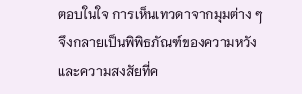ตอบในใจ การเห็นเทวดาจากมุมต่าง ๆ จึงกลายเป็นพิพิธภัณฑ์ของความหวังและความสงสัยที่ค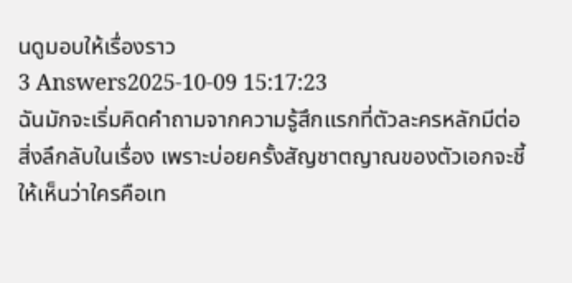นดูมอบให้เรื่องราว
3 Answers2025-10-09 15:17:23
ฉันมักจะเริ่มคิดคำถามจากความรู้สึกแรกที่ตัวละครหลักมีต่อสิ่งลึกลับในเรื่อง เพราะบ่อยครั้งสัญชาตญาณของตัวเอกจะชี้ให้เห็นว่าใครคือเท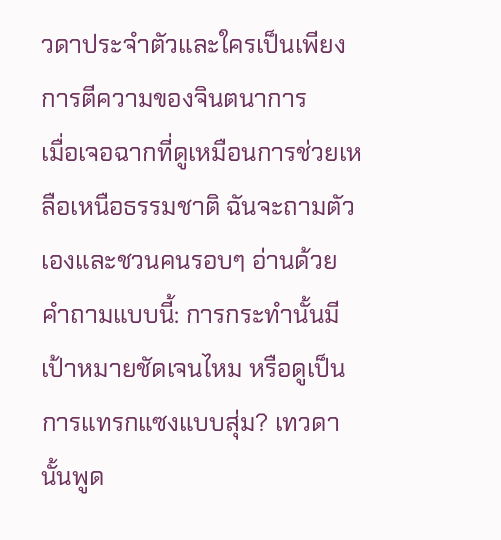วดาประจำตัวและใครเป็นเพียงการตีความของจินตนาการ
เมื่อเจอฉากที่ดูเหมือนการช่วยเหลือเหนือธรรมชาติ ฉันจะถามตัวเองและชวนคนรอบๆ อ่านด้วยคำถามแบบนี้: การกระทำนั้นมีเป้าหมายชัดเจนไหม หรือดูเป็นการแทรกแซงแบบสุ่ม? เทวดานั้นพูด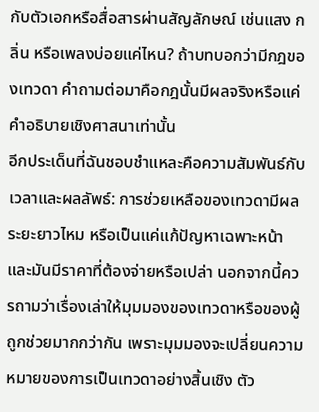กับตัวเอกหรือสื่อสารผ่านสัญลักษณ์ เช่นแสง กลิ่น หรือเพลงบ่อยแค่ไหน? ถ้าบทบอกว่ามีกฎของเทวดา คำถามต่อมาคือกฎนั้นมีผลจริงหรือแค่คำอธิบายเชิงศาสนาเท่านั้น
อีกประเด็นที่ฉันชอบชำแหละคือความสัมพันธ์กับเวลาและผลลัพธ์: การช่วยเหลือของเทวดามีผลระยะยาวไหม หรือเป็นแค่แก้ปัญหาเฉพาะหน้า และมันมีราคาที่ต้องจ่ายหรือเปล่า นอกจากนี้ควรถามว่าเรื่องเล่าให้มุมมองของเทวดาหรือของผู้ถูกช่วยมากกว่ากัน เพราะมุมมองจะเปลี่ยนความหมายของการเป็นเทวดาอย่างสิ้นเชิง ตัว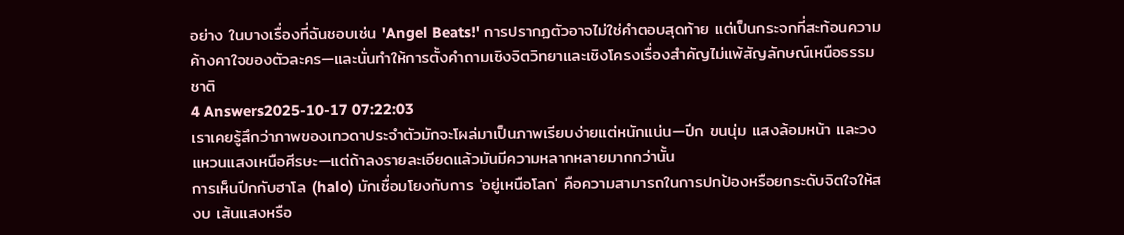อย่าง ในบางเรื่องที่ฉันชอบเช่น 'Angel Beats!' การปรากฏตัวอาจไม่ใช่คำตอบสุดท้าย แต่เป็นกระจกที่สะท้อนความค้างคาใจของตัวละคร—และนั่นทำให้การตั้งคำถามเชิงจิตวิทยาและเชิงโครงเรื่องสำคัญไม่แพ้สัญลักษณ์เหนือธรรมชาติ
4 Answers2025-10-17 07:22:03
เราเคยรู้สึกว่าภาพของเทวดาประจำตัวมักจะโผล่มาเป็นภาพเรียบง่ายแต่หนักแน่น—ปีก ขนนุ่ม แสงล้อมหน้า และวงแหวนแสงเหนือศีรษะ—แต่ถ้าลงรายละเอียดแล้วมันมีความหลากหลายมากกว่านั้น
การเห็นปีกกับฮาโล (halo) มักเชื่อมโยงกับการ 'อยู่เหนือโลก' คือความสามารถในการปกป้องหรือยกระดับจิตใจให้สงบ เส้นแสงหรือ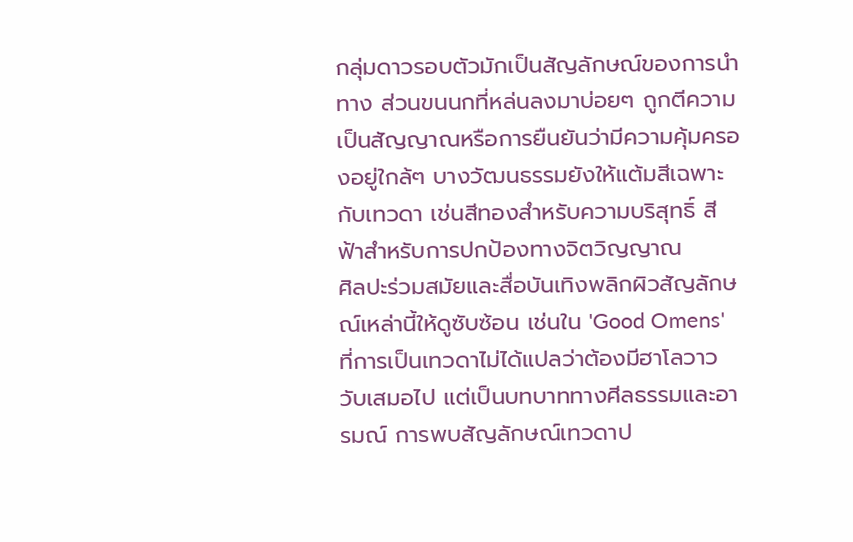กลุ่มดาวรอบตัวมักเป็นสัญลักษณ์ของการนำทาง ส่วนขนนกที่หล่นลงมาบ่อยๆ ถูกตีความเป็นสัญญาณหรือการยืนยันว่ามีความคุ้มครองอยู่ใกล้ๆ บางวัฒนธรรมยังให้แต้มสีเฉพาะกับเทวดา เช่นสีทองสำหรับความบริสุทธิ์ สีฟ้าสำหรับการปกป้องทางจิตวิญญาณ
ศิลปะร่วมสมัยและสื่อบันเทิงพลิกผิวสัญลักษณ์เหล่านี้ให้ดูซับซ้อน เช่นใน 'Good Omens' ที่การเป็นเทวดาไม่ได้แปลว่าต้องมีฮาโลวาววับเสมอไป แต่เป็นบทบาททางศีลธรรมและอารมณ์ การพบสัญลักษณ์เทวดาป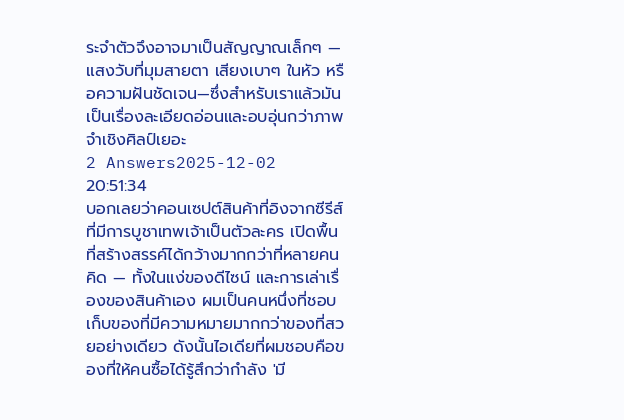ระจำตัวจึงอาจมาเป็นสัญญาณเล็กๆ —แสงวับที่มุมสายตา เสียงเบาๆ ในหัว หรือความฝันชัดเจน—ซึ่งสำหรับเราแล้วมันเป็นเรื่องละเอียดอ่อนและอบอุ่นกว่าภาพจำเชิงศิลป์เยอะ
2 Answers2025-12-02 20:51:34
บอกเลยว่าคอนเซปต์สินค้าที่อิงจากซีรีส์ที่มีการบูชาเทพเจ้าเป็นตัวละคร เปิดพื้นที่สร้างสรรค์ได้กว้างมากกว่าที่หลายคนคิด — ทั้งในแง่ของดีไซน์ และการเล่าเรื่องของสินค้าเอง ผมเป็นคนหนึ่งที่ชอบเก็บของที่มีความหมายมากกว่าของที่สวยอย่างเดียว ดังนั้นไอเดียที่ผมชอบคือของที่ให้คนซื้อได้รู้สึกว่ากำลัง 'มี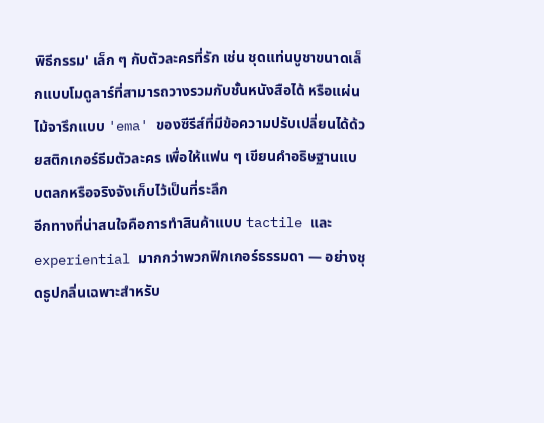พิธีกรรม' เล็ก ๆ กับตัวละครที่รัก เช่น ชุดแท่นบูชาขนาดเล็กแบบโมดูลาร์ที่สามารถวางรวมกับชั้นหนังสือได้ หรือแผ่นไม้จารึกแบบ 'ema' ของซีรีส์ที่มีข้อความปรับเปลี่ยนได้ด้วยสติกเกอร์ธีมตัวละคร เพื่อให้แฟน ๆ เขียนคำอธิษฐานแบบตลกหรือจริงจังเก็บไว้เป็นที่ระลึก
อีกทางที่น่าสนใจคือการทำสินค้าแบบ tactile และ experiential มากกว่าพวกฟิกเกอร์ธรรมดา — อย่างชุดธูปกลิ่นเฉพาะสำหรับ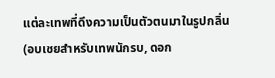แต่ละเทพที่ดึงความเป็นตัวตนมาในรูปกลิ่น (อบเชยสำหรับเทพนักรบ, ดอก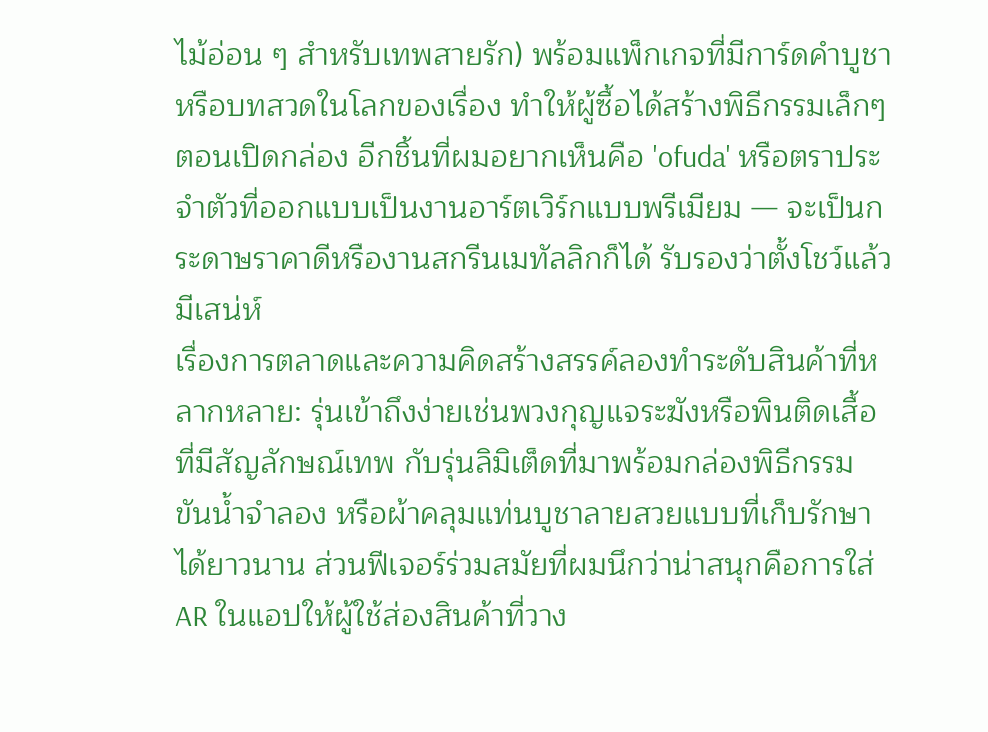ไม้อ่อน ๆ สำหรับเทพสายรัก) พร้อมแพ็กเกจที่มีการ์ดคำบูชาหรือบทสวดในโลกของเรื่อง ทำให้ผู้ซื้อได้สร้างพิธีกรรมเล็กๆ ตอนเปิดกล่อง อีกชิ้นที่ผมอยากเห็นคือ 'ofuda' หรือตราประจำตัวที่ออกแบบเป็นงานอาร์ตเวิร์กแบบพรีเมียม — จะเป็นกระดาษราคาดีหรืองานสกรีนเมทัลลิกก็ได้ รับรองว่าตั้งโชว์แล้วมีเสน่ห์
เรื่องการตลาดและความคิดสร้างสรรค์ลองทำระดับสินค้าที่หลากหลาย: รุ่นเข้าถึงง่ายเช่นพวงกุญแจระฆังหรือพินติดเสื้อที่มีสัญลักษณ์เทพ กับรุ่นลิมิเต็ดที่มาพร้อมกล่องพิธีกรรม ขันน้ำจำลอง หรือผ้าคลุมแท่นบูชาลายสวยแบบที่เก็บรักษาได้ยาวนาน ส่วนฟีเจอร์ร่วมสมัยที่ผมนึกว่าน่าสนุกคือการใส่ AR ในแอปให้ผู้ใช้ส่องสินค้าที่วาง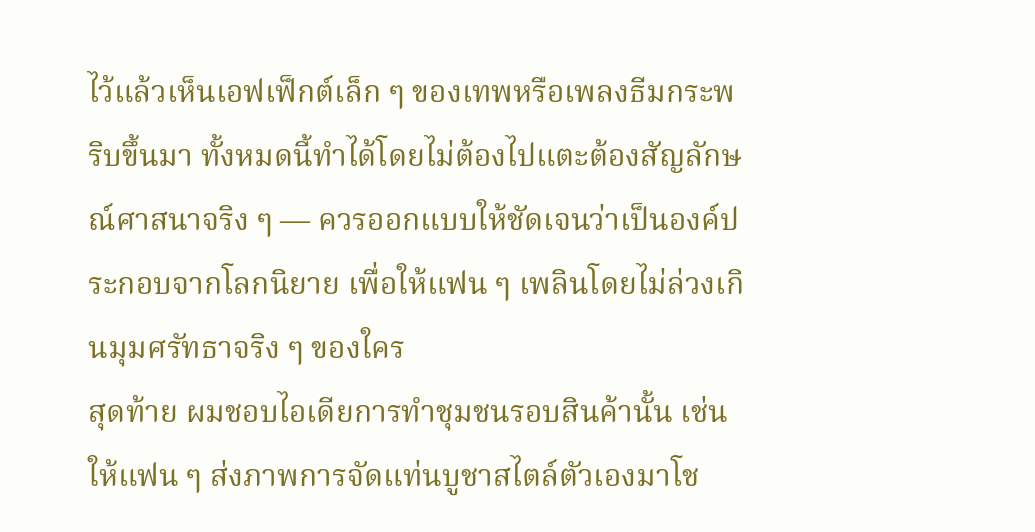ไว้แล้วเห็นเอฟเฟ็กต์เล็ก ๆ ของเทพหรือเพลงธีมกระพริบขึ้นมา ทั้งหมดนี้ทำได้โดยไม่ต้องไปแตะต้องสัญลักษณ์ศาสนาจริง ๆ — ควรออกแบบให้ชัดเจนว่าเป็นองค์ประกอบจากโลกนิยาย เพื่อให้แฟน ๆ เพลินโดยไม่ล่วงเกินมุมศรัทธาจริง ๆ ของใคร
สุดท้าย ผมชอบไอเดียการทำชุมชนรอบสินค้านั้น เช่น ให้แฟน ๆ ส่งภาพการจัดแท่นบูชาสไตล์ตัวเองมาโช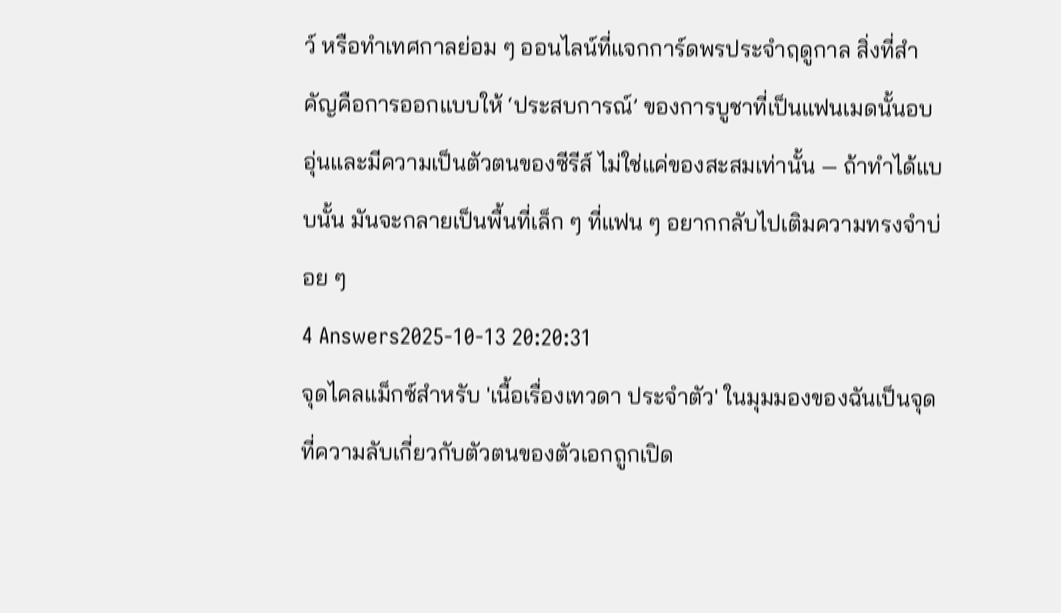ว์ หรือทำเทศกาลย่อม ๆ ออนไลน์ที่แจกการ์ดพรประจำฤดูกาล สิ่งที่สำคัญคือการออกแบบให้ ‘ประสบการณ์’ ของการบูชาที่เป็นแฟนเมดนั้นอบอุ่นและมีความเป็นตัวตนของซีรีส์ ไม่ใช่แค่ของสะสมเท่านั้น — ถ้าทำได้แบบนั้น มันจะกลายเป็นพื้นที่เล็ก ๆ ที่แฟน ๆ อยากกลับไปเติมความทรงจำบ่อย ๆ
4 Answers2025-10-13 20:20:31
จุดไคลแม็กซ์สำหรับ 'เนื้อเรื่องเทวดา ประจําตัว' ในมุมมองของฉันเป็นจุดที่ความลับเกี่ยวกับตัวตนของตัวเอกถูกเปิด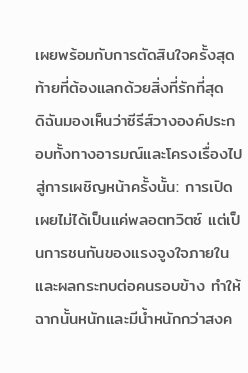เผยพร้อมกับการตัดสินใจครั้งสุดท้ายที่ต้องแลกด้วยสิ่งที่รักที่สุด
ดิฉันมองเห็นว่าซีรีส์วางองค์ประกอบทั้งทางอารมณ์และโครงเรื่องไปสู่การเผชิญหน้าครั้งนั้น: การเปิดเผยไม่ได้เป็นแค่พลอตทวิตซ์ แต่เป็นการชนกันของแรงจูงใจภายในและผลกระทบต่อคนรอบข้าง ทำให้ฉากนั้นหนักและมีน้ำหนักกว่าสงค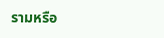รามหรือ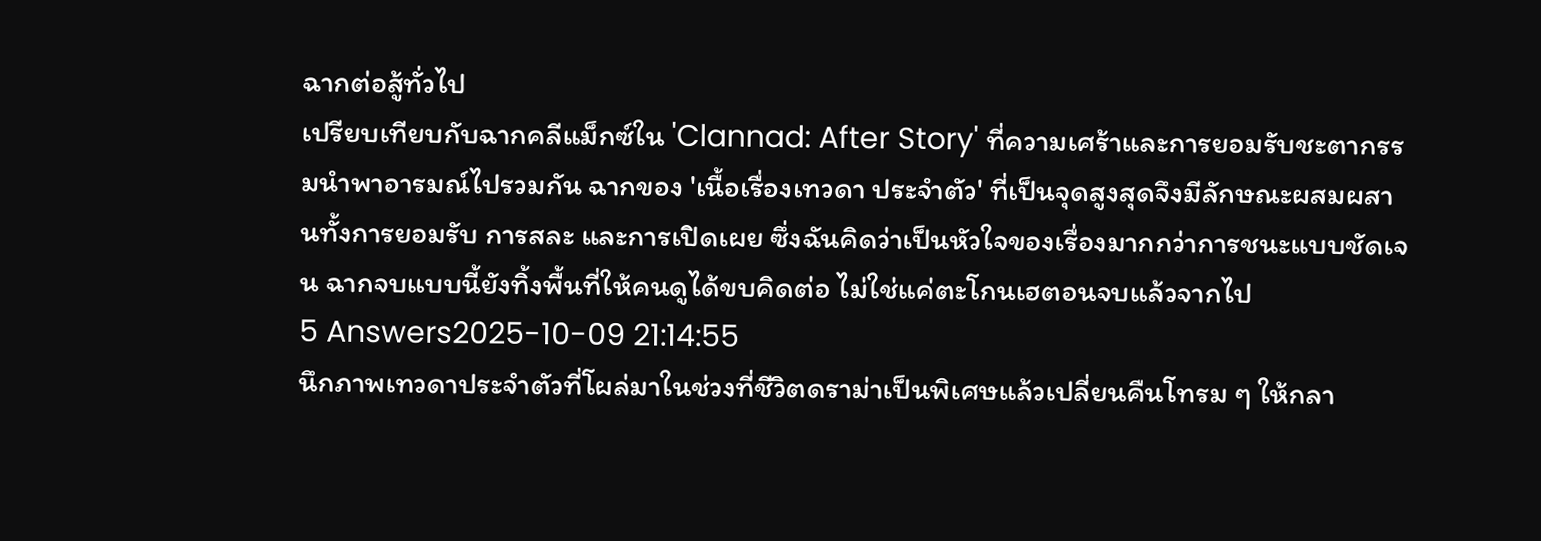ฉากต่อสู้ทั่วไป
เปรียบเทียบกับฉากคลีแม็กซ์ใน 'Clannad: After Story' ที่ความเศร้าและการยอมรับชะตากรรมนำพาอารมณ์ไปรวมกัน ฉากของ 'เนื้อเรื่องเทวดา ประจําตัว' ที่เป็นจุดสูงสุดจึงมีลักษณะผสมผสานทั้งการยอมรับ การสละ และการเปิดเผย ซึ่งฉันคิดว่าเป็นหัวใจของเรื่องมากกว่าการชนะแบบชัดเจน ฉากจบแบบนี้ยังทิ้งพื้นที่ให้คนดูได้ขบคิดต่อ ไม่ใช่แค่ตะโกนเฮตอนจบแล้วจากไป
5 Answers2025-10-09 21:14:55
นึกภาพเทวดาประจำตัวที่โผล่มาในช่วงที่ชีวิตดราม่าเป็นพิเศษแล้วเปลี่ยนคืนโทรม ๆ ให้กลา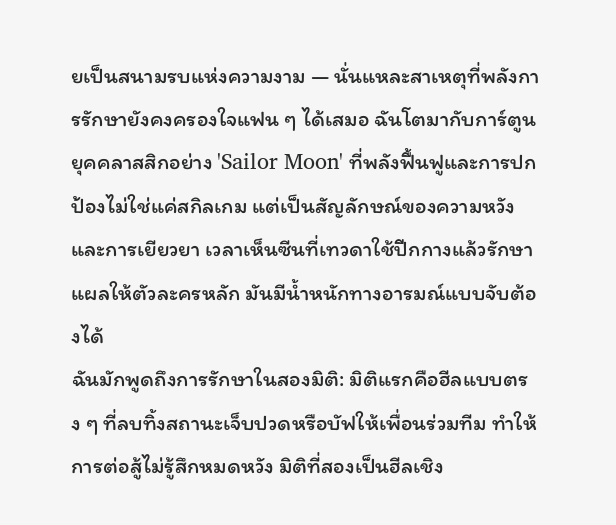ยเป็นสนามรบแห่งความงาม — นั่นแหละสาเหตุที่พลังการรักษายังคงครองใจแฟน ๆ ได้เสมอ ฉันโตมากับการ์ตูนยุคคลาสสิกอย่าง 'Sailor Moon' ที่พลังฟื้นฟูและการปกป้องไม่ใช่แค่สกิลเกม แต่เป็นสัญลักษณ์ของความหวังและการเยียวยา เวลาเห็นซีนที่เทวดาใช้ปีกกางแล้วรักษาแผลให้ตัวละครหลัก มันมีน้ำหนักทางอารมณ์แบบจับต้องได้
ฉันมักพูดถึงการรักษาในสองมิติ: มิติแรกคือฮีลแบบตรง ๆ ที่ลบทิ้งสถานะเจ็บปวดหรือบัฟให้เพื่อนร่วมทีม ทำให้การต่อสู้ไม่รู้สึกหมดหวัง มิติที่สองเป็นฮีลเชิง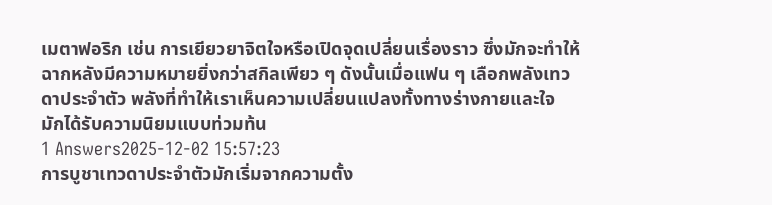เมตาฟอริก เช่น การเยียวยาจิตใจหรือเปิดจุดเปลี่ยนเรื่องราว ซึ่งมักจะทำให้ฉากหลังมีความหมายยิ่งกว่าสกิลเพียว ๆ ดังนั้นเมื่อแฟน ๆ เลือกพลังเทวดาประจำตัว พลังที่ทำให้เราเห็นความเปลี่ยนแปลงทั้งทางร่างกายและใจ มักได้รับความนิยมแบบท่วมท้น
1 Answers2025-12-02 15:57:23
การบูชาเทวดาประจําตัวมักเริ่มจากความตั้ง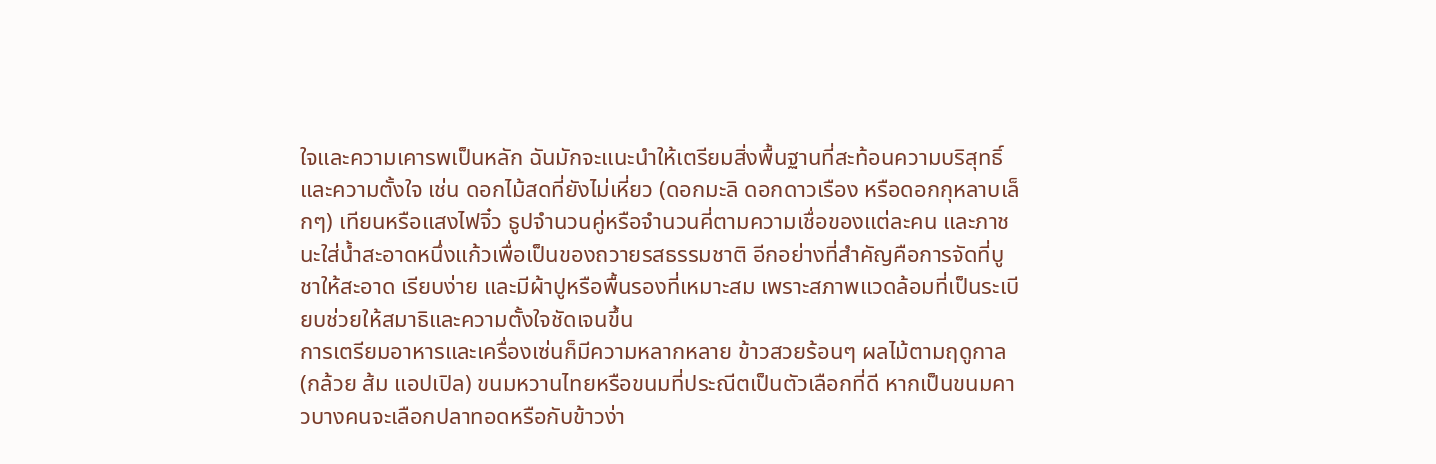ใจและความเคารพเป็นหลัก ฉันมักจะแนะนำให้เตรียมสิ่งพื้นฐานที่สะท้อนความบริสุทธิ์และความตั้งใจ เช่น ดอกไม้สดที่ยังไม่เหี่ยว (ดอกมะลิ ดอกดาวเรือง หรือดอกกุหลาบเล็กๆ) เทียนหรือแสงไฟจิ๋ว ธูปจำนวนคู่หรือจำนวนคี่ตามความเชื่อของแต่ละคน และภาชนะใส่น้ำสะอาดหนึ่งแก้วเพื่อเป็นของถวายรสธรรมชาติ อีกอย่างที่สำคัญคือการจัดที่บูชาให้สะอาด เรียบง่าย และมีผ้าปูหรือพื้นรองที่เหมาะสม เพราะสภาพแวดล้อมที่เป็นระเบียบช่วยให้สมาธิและความตั้งใจชัดเจนขึ้น
การเตรียมอาหารและเครื่องเซ่นก็มีความหลากหลาย ข้าวสวยร้อนๆ ผลไม้ตามฤดูกาล (กล้วย ส้ม แอปเปิล) ขนมหวานไทยหรือขนมที่ประณีตเป็นตัวเลือกที่ดี หากเป็นขนมคาวบางคนจะเลือกปลาทอดหรือกับข้าวง่า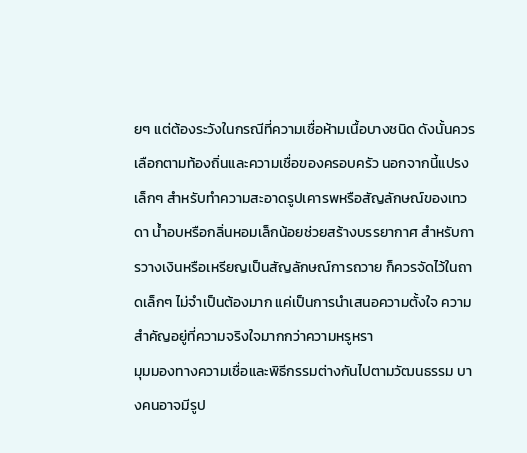ยๆ แต่ต้องระวังในกรณีที่ความเชื่อห้ามเนื้อบางชนิด ดังนั้นควรเลือกตามท้องถิ่นและความเชื่อของครอบครัว นอกจากนี้แปรงเล็กๆ สำหรับทำความสะอาดรูปเคารพหรือสัญลักษณ์ของเทวดา น้ำอบหรือกลิ่นหอมเล็กน้อยช่วยสร้างบรรยากาศ สำหรับการวางเงินหรือเหรียญเป็นสัญลักษณ์การถวาย ก็ควรจัดไว้ในถาดเล็กๆ ไม่จำเป็นต้องมาก แค่เป็นการนำเสนอความตั้งใจ ความสำคัญอยู่ที่ความจริงใจมากกว่าความหรูหรา
มุมมองทางความเชื่อและพิธีกรรมต่างกันไปตามวัฒนธรรม บางคนอาจมีรูป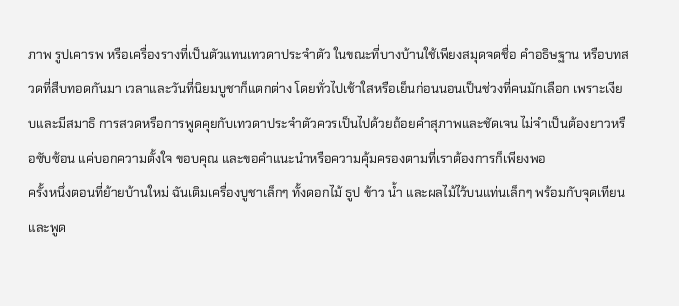ภาพ รูปเคารพ หรือเครื่องรางที่เป็นตัวแทนเทวดาประจําตัว ในขณะที่บางบ้านใช้เพียงสมุดจดชื่อ คำอธิษฐาน หรือบทสวดที่สืบทอดกันมา เวลาและวันที่นิยมบูชาก็แตกต่าง โดยทั่วไปเช้าใสหรือเย็นก่อนนอนเป็นช่วงที่คนมักเลือก เพราะเงียบและมีสมาธิ การสวดหรือการพูดคุยกับเทวดาประจําตัวควรเป็นไปด้วยถ้อยคำสุภาพและชัดเจน ไม่จำเป็นต้องยาวหรือซับซ้อน แค่บอกความตั้งใจ ขอบคุณ และขอคำแนะนำหรือความคุ้มครองตามที่เราต้องการก็เพียงพอ
ครั้งหนึ่งตอนที่ย้ายบ้านใหม่ ฉันเติมเครื่องบูชาเล็กๆ ทั้งดอกไม้ ธูป ข้าว น้ำ และผลไม้ไว้บนแท่นเล็กๆ พร้อมกับจุดเทียนและพูด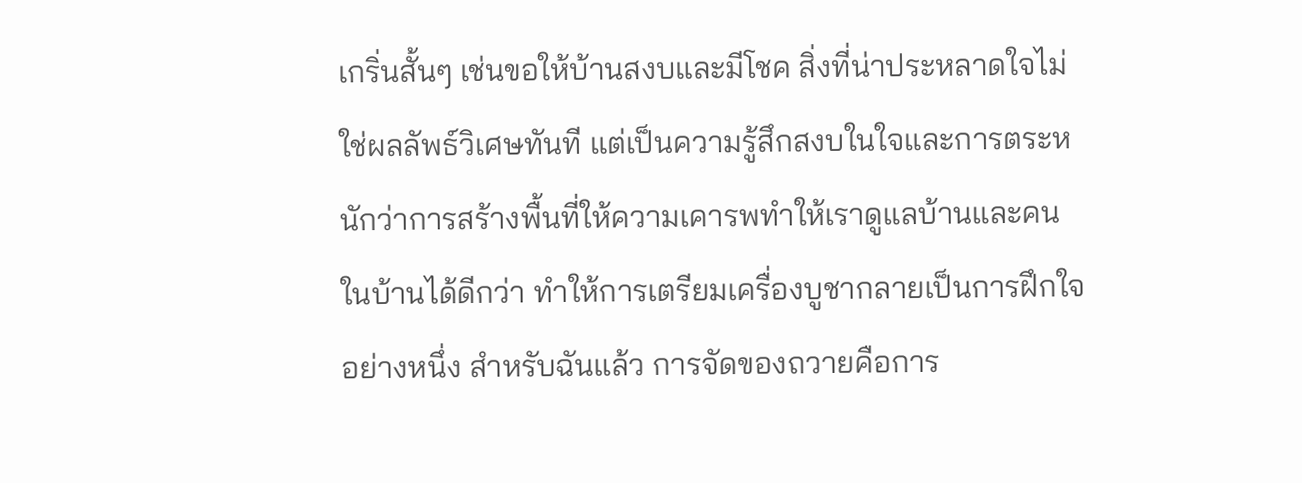เกริ่นสั้นๆ เช่นขอให้บ้านสงบและมีโชค สิ่งที่น่าประหลาดใจไม่ใช่ผลลัพธ์วิเศษทันที แต่เป็นความรู้สึกสงบในใจและการตระหนักว่าการสร้างพื้นที่ให้ความเคารพทำให้เราดูแลบ้านและคนในบ้านได้ดีกว่า ทำให้การเตรียมเครื่องบูชากลายเป็นการฝึกใจอย่างหนึ่ง สำหรับฉันแล้ว การจัดของถวายคือการ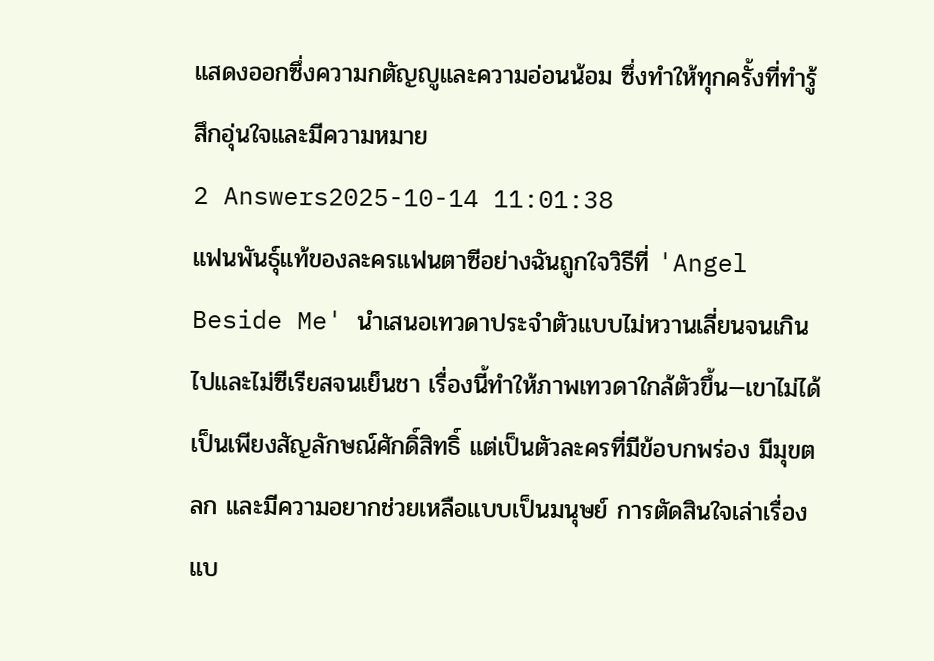แสดงออกซึ่งความกตัญญูและความอ่อนน้อม ซึ่งทำให้ทุกครั้งที่ทำรู้สึกอุ่นใจและมีความหมาย
2 Answers2025-10-14 11:01:38
แฟนพันธุ์แท้ของละครแฟนตาซีอย่างฉันถูกใจวิธีที่ 'Angel Beside Me' นำเสนอเทวดาประจำตัวแบบไม่หวานเลี่ยนจนเกินไปและไม่ซีเรียสจนเย็นชา เรื่องนี้ทำให้ภาพเทวดาใกล้ตัวขึ้น—เขาไม่ได้เป็นเพียงสัญลักษณ์ศักดิ์สิทธิ์ แต่เป็นตัวละครที่มีข้อบกพร่อง มีมุขตลก และมีความอยากช่วยเหลือแบบเป็นมนุษย์ การตัดสินใจเล่าเรื่องแบ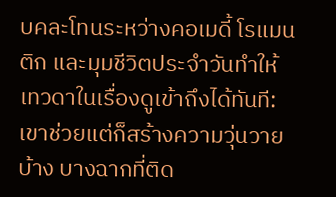บคละโทนระหว่างคอเมดี้ โรแมนติก และมุมชีวิตประจำวันทำให้เทวดาในเรื่องดูเข้าถึงได้ทันที: เขาช่วยแต่ก็สร้างความวุ่นวายบ้าง บางฉากที่ติด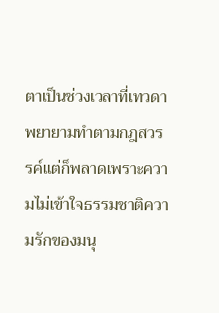ตาเป็นช่วงเวลาที่เทวดาพยายามทำตามกฎสวรรค์แต่ก็พลาดเพราะความไม่เข้าใจธรรมชาติความรักของมนุ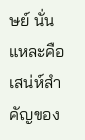ษย์ นั่นแหละคือเสน่ห์สำคัญของ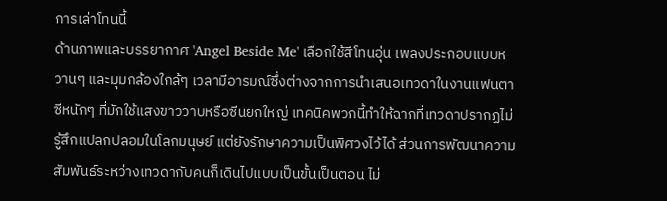การเล่าโทนนี้
ด้านภาพและบรรยากาศ 'Angel Beside Me' เลือกใช้สีโทนอุ่น เพลงประกอบแบบหวานๆ และมุมกล้องใกล้ๆ เวลามีอารมณ์ซึ่งต่างจากการนำเสนอเทวดาในงานแฟนตาซีหนักๆ ที่มักใช้แสงขาววาบหรือซีนยกใหญ่ เทคนิคพวกนี้ทำให้ฉากที่เทวดาปรากฏไม่รู้สึกแปลกปลอมในโลกมนุษย์ แต่ยังรักษาความเป็นพิศวงไว้ได้ ส่วนการพัฒนาความสัมพันธ์ระหว่างเทวดากับคนก็เดินไปแบบเป็นขั้นเป็นตอน ไม่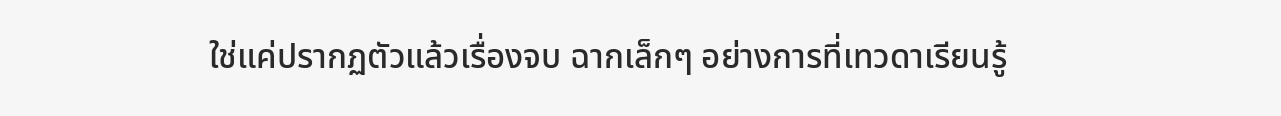ใช่แค่ปรากฏตัวแล้วเรื่องจบ ฉากเล็กๆ อย่างการที่เทวดาเรียนรู้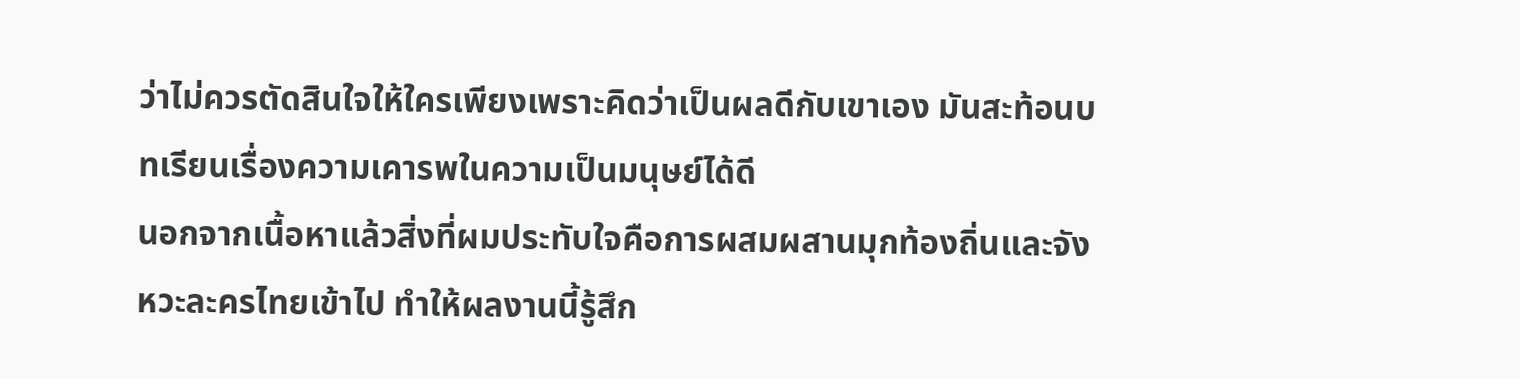ว่าไม่ควรตัดสินใจให้ใครเพียงเพราะคิดว่าเป็นผลดีกับเขาเอง มันสะท้อนบทเรียนเรื่องความเคารพในความเป็นมนุษย์ได้ดี
นอกจากเนื้อหาแล้วสิ่งที่ผมประทับใจคือการผสมผสานมุกท้องถิ่นและจังหวะละครไทยเข้าไป ทำให้ผลงานนี้รู้สึก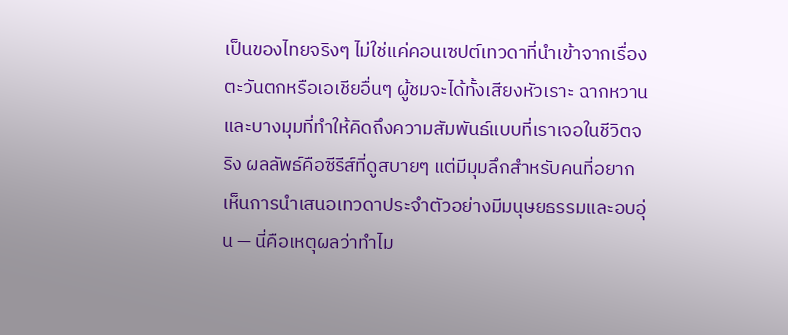เป็นของไทยจริงๆ ไม่ใช่แค่คอนเซปต์เทวดาที่นำเข้าจากเรื่องตะวันตกหรือเอเชียอื่นๆ ผู้ชมจะได้ทั้งเสียงหัวเราะ ฉากหวาน และบางมุมที่ทำให้คิดถึงความสัมพันธ์แบบที่เราเจอในชีวิตจริง ผลลัพธ์คือซีรีส์ที่ดูสบายๆ แต่มีมุมลึกสำหรับคนที่อยากเห็นการนำเสนอเทวดาประจำตัวอย่างมีมนุษยธรรมและอบอุ่น — นี่คือเหตุผลว่าทำไม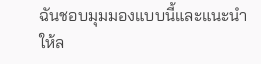ฉันชอบมุมมองแบบนี้และแนะนำให้ล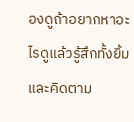องดูถ้าอยากหาอะไรดูแล้วรู้สึกทั้งยิ้มและคิดตาม